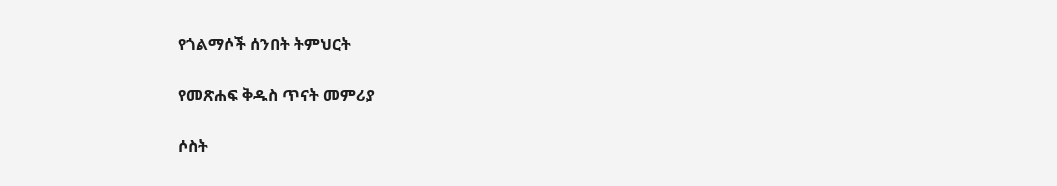የጎልማሶች ሰንበት ትምህርት

የመጽሐፍ ቅዱስ ጥናት መምሪያ

ሶስት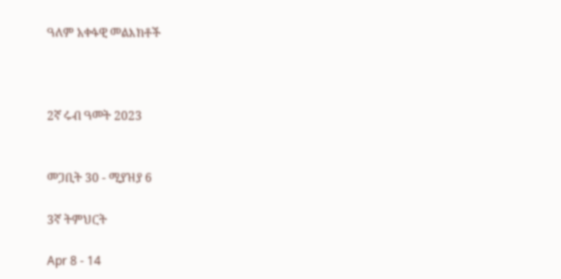ዓለም አቀፋዊ መልእክቶች



2ኛ ሩብ ዓመት 2023


መጋቢት 30 - ሚያዝያ 6

3ኛ ትምህርት

Apr 8 - 14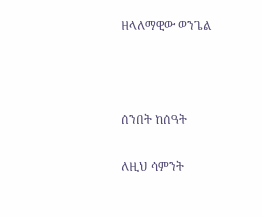ዘላለማዊው ወንጌል



ሰንበት ከሰዓት

ለዚህ ሳምንት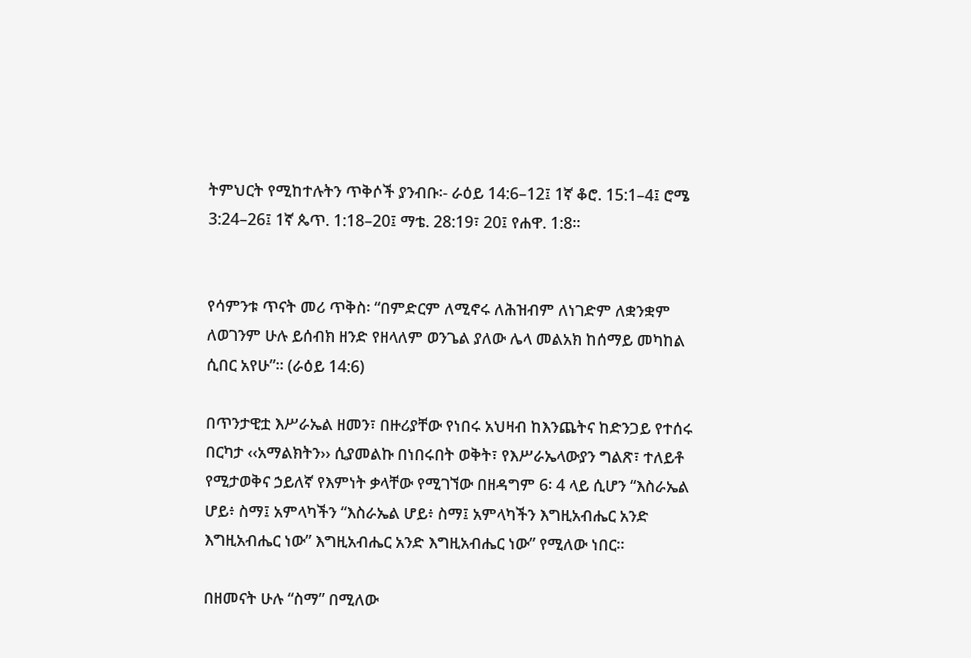ትምህርት የሚከተሉትን ጥቅሶች ያንብቡ፡- ራዕይ 14:6–12፤ 1ኛ ቆሮ. 15:1–4፤ ሮሜ 3:24–26፤ 1ኛ ጴጥ. 1:18–20፤ ማቴ. 28:19፣ 20፤ የሐዋ. 1:8።


የሳምንቱ ጥናት መሪ ጥቅስ፡ “በምድርም ለሚኖሩ ለሕዝብም ለነገድም ለቋንቋም ለወገንም ሁሉ ይሰብክ ዘንድ የዘላለም ወንጌል ያለው ሌላ መልአክ ከሰማይ መካከል ሲበር አየሁ”። (ራዕይ 14:6)

በጥንታዊቷ እሥራኤል ዘመን፣ በዙሪያቸው የነበሩ አህዛብ ከእንጨትና ከድንጋይ የተሰሩ በርካታ ‹‹አማልክትን›› ሲያመልኩ በነበሩበት ወቅት፣ የእሥራኤላውያን ግልጽ፣ ተለይቶ የሚታወቅና ኃይለኛ የእምነት ቃላቸው የሚገኘው በዘዳግም 6፡ 4 ላይ ሲሆን “እስራኤል ሆይ፥ ስማ፤ አምላካችን “እስራኤል ሆይ፥ ስማ፤ አምላካችን እግዚአብሔር አንድ እግዚአብሔር ነው” እግዚአብሔር አንድ እግዚአብሔር ነው” የሚለው ነበር።

በዘመናት ሁሉ “ስማ” በሚለው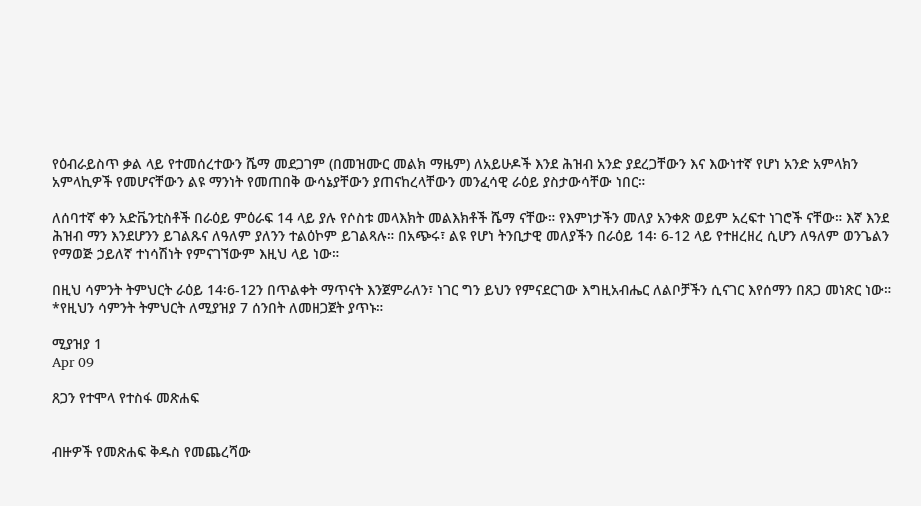የዕብራይስጥ ቃል ላይ የተመሰረተውን ሼማ መደጋገም (በመዝሙር መልክ ማዜም) ለአይሁዶች እንደ ሕዝብ አንድ ያደረጋቸውን እና እውነተኛ የሆነ አንድ አምላክን አምላኪዎች የመሆናቸውን ልዩ ማንነት የመጠበቅ ውሳኔያቸውን ያጠናከረላቸውን መንፈሳዊ ራዕይ ያስታውሳቸው ነበር።

ለሰባተኛ ቀን አድቬንቲስቶች በራዕይ ምዕራፍ 14 ላይ ያሉ የሶስቱ መላእክት መልእክቶች ሼማ ናቸው። የእምነታችን መለያ አንቀጽ ወይም አረፍተ ነገሮች ናቸው። እኛ እንደ ሕዝብ ማን እንደሆንን ይገልጹና ለዓለም ያለንን ተልዕኮም ይገልጻሉ። በአጭሩ፣ ልዩ የሆነ ትንቢታዊ መለያችን በራዕይ 14፡ 6-12 ላይ የተዘረዘረ ሲሆን ለዓለም ወንጌልን የማወጅ ኃይለኛ ተነሳሽነት የምናገኘውም እዚህ ላይ ነው።

በዚህ ሳምንት ትምህርት ራዕይ 14፡6-12ን በጥልቀት ማጥናት እንጀምራለን፣ ነገር ግን ይህን የምናደርገው እግዚአብሔር ለልቦቻችን ሲናገር እየሰማን በጸጋ መነጽር ነው። *የዚህን ሳምንት ትምህርት ለሚያዝያ 7 ሰንበት ለመዘጋጀት ያጥኑ።

ሚያዝያ 1
Apr 09

ጸጋን የተሞላ የተስፋ መጽሐፍ


ብዙዎች የመጽሐፍ ቅዱስ የመጨረሻው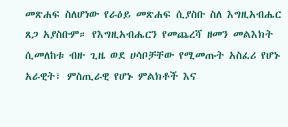መጽሐፍ ስለሆነው የራዕይ መጽሐፍ ሲያስቡ ስለ እግዚአብሔር ጸጋ አያስቡም። የእግዚአብሔርን የመጨረሻ ዘመን መልእክት ሲመለከቱ ብዙ ጊዜ ወደ ሀሳቦቻቸው የሚመጡት አስፈሪ የሆኑ አራዊት፣ ምስጢራዊ የሆኑ ምልክቶች እና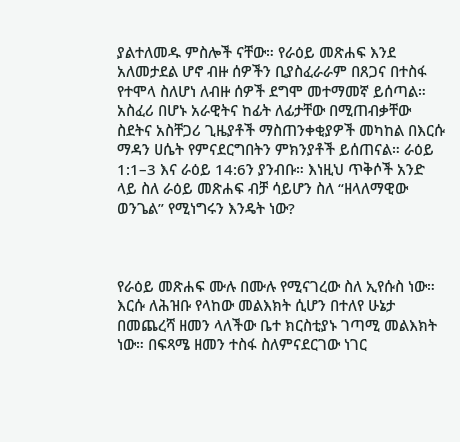ያልተለመዱ ምስሎች ናቸው። የራዕይ መጽሐፍ እንደ አለመታደል ሆኖ ብዙ ሰዎችን ቢያስፈራራም በጸጋና በተስፋ የተሞላ ስለሆነ ለብዙ ሰዎች ደግሞ መተማመኛ ይሰጣል። አስፈሪ በሆኑ አራዊትና ከፊት ለፊታቸው በሚጠብቃቸው ስደትና አስቸጋሪ ጊዜያቶች ማስጠንቀቂያዎች መካከል በእርሱ ማዳን ሀሴት የምናደርግበትን ምክንያቶች ይሰጠናል። ራዕይ 1:1–3 እና ራዕይ 14:6ን ያንብቡ። እነዚህ ጥቅሶች አንድ ላይ ስለ ራዕይ መጽሐፍ ብቻ ሳይሆን ስለ “ዘላለማዊው ወንጌል” የሚነግሩን እንዴት ነው?



የራዕይ መጽሐፍ ሙሉ በሙሉ የሚናገረው ስለ ኢየሱስ ነው። እርሱ ለሕዝቡ የላከው መልእክት ሲሆን በተለየ ሁኔታ በመጨረሻ ዘመን ላለችው ቤተ ክርስቲያኑ ገጣሚ መልእክት ነው። በፍጻሜ ዘመን ተስፋ ስለምናደርገው ነገር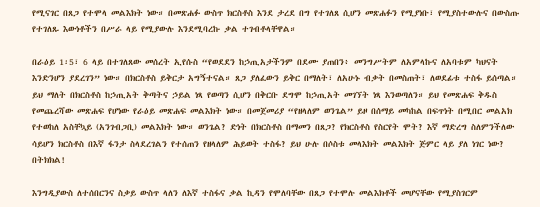የሚናገር በጸጋ የተሞላ መልእክት ነው። በመጽሐፉ ውስጥ ክርስቶስ እንደ ታረደ በግ የተገለጸ ሲሆን መጽሐፉን የሚያነቡ፣ የሚያስተውሉና በውስጡ የተገለጹ እውነቶችን በሥራ ላይ የሚያውሉ እንደሚባረኩ ቃል ተገብቶላቸዋል።

በራዕይ 1፡5፣ 6 ላይ በተገለጸው መሰረት ኢየሱስ “የወደደን ከኃጢአታችንም በደሙ ያጠበን፥ መንግሥትም ለአምላኩና ለአባቱም ካህናት እንድንሆን ያደረገን” ነው። በክርስቶስ ይቅርታ አግኝተናል። ጸጋ ያለፈውን ይቅር በማለት፣ ለአሁኑ ብቃት በመስጠት፣ ለወደፊቱ ተስፋ ይሰጣል። ይህ ማለት በክርስቶስ ከኃጢአት ቅጣትና ኃይል ነጻ የወጣን ሲሆን በቅርቡ ደግሞ ከኃጢአት መገኘት ነጻ እንወጣለን። ይህ የመጽሐፍ ቅዱስ የመጨረሻው መጽሐፍ የሆነው የራዕይ መጽሐፍ መልእክት ነው። በመጀመሪያ “የዘላለም ወንጌል” ይዞ በሰማይ መካከል በፍጥነት በሚበር መልአክ የተወከለ አስቸኳይ (አንገብጋቢ) መልእክት ነው። ወንጌል? ድነት በክርስቶስ በማመን በጸጋ? የክርስቶስ የስርየት ሞት? እኛ ማድረግ ስለምንችለው ሳይሆን ክርስቶስ በእኛ ፋንታ ስላደረገልን የተሰጠን የዘላለም ሕይወት ተስፋ? ይህ ሁሉ በሶስቱ መላእክት መልእክት ጅምር ላይ ያለ ነገር ነው? በትክክል!

እንግዲያውስ ለተሰበርንና ስቃይ ውስጥ ላለን ለእኛ ተስፋና ቃል ኪዳን የሞለባቸው በጸጋ የተሞሉ መልእክቶች መሆናቸው የሚያስገርም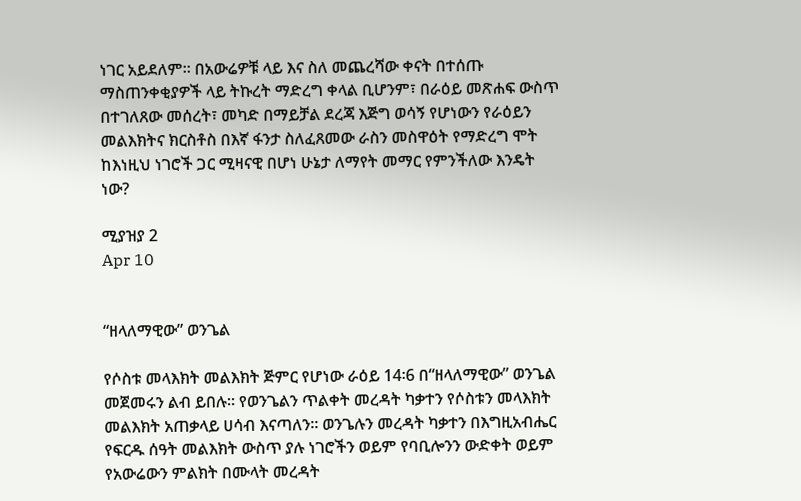ነገር አይደለም። በአውሬዎቹ ላይ እና ስለ መጨረሻው ቀናት በተሰጡ ማስጠንቀቂያዎች ላይ ትኩረት ማድረግ ቀላል ቢሆንም፣ በራዕይ መጽሐፍ ውስጥ በተገለጸው መሰረት፣ መካድ በማይቻል ደረጃ እጅግ ወሳኝ የሆነውን የራዕይን መልእክትና ክርስቶስ በእኛ ፋንታ ስለፈጸመው ራስን መስዋዕት የማድረግ ሞት ከእነዚህ ነገሮች ጋር ሚዛናዊ በሆነ ሁኔታ ለማየት መማር የምንችለው እንዴት ነው?

ሚያዝያ 2
Apr 10


“ዘላለማዊው” ወንጌል

የሶስቱ መላእክት መልእክት ጅምር የሆነው ራዕይ 14፡6 በ“ዘላለማዊው” ወንጌል መጀመሩን ልብ ይበሉ። የወንጌልን ጥልቀት መረዳት ካቃተን የሶስቱን መላእክት መልእክት አጠቃላይ ሀሳብ እናጣለን። ወንጌሉን መረዳት ካቃተን በእግዚአብሔር የፍርዱ ሰዓት መልእክት ውስጥ ያሉ ነገሮችን ወይም የባቢሎንን ውድቀት ወይም የአውሬውን ምልክት በሙላት መረዳት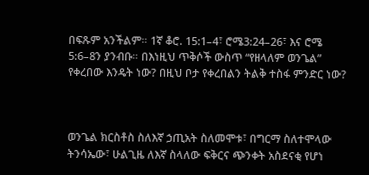በፍጹም አንችልም። 1ኛ ቆሮ. 15:1–4፣ ሮሜ3:24–26፣ እና ሮሜ 5:6–8ን ያንብቡ። በእነዚህ ጥቅሶች ውስጥ “የዘላለም ወንጌል” የቀረበው እንዴት ነው? በዚህ ቦታ የቀረበልን ትልቅ ተስፋ ምንድር ነው?



ወንጌል ክርስቶስ ስለእኛ ኃጢአት ስለመሞቱ፣ በግርማ ስለተሞላው ትንሳኤው፣ ሁልጊዜ ለእኛ ስላለው ፍቅርና ጭንቀት አስደናቂ የሆነ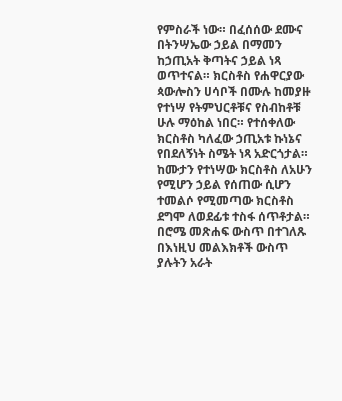የምስራች ነው። በፈሰሰው ደሙና በትንሣኤው ኃይል በማመን ከኃጢአት ቅጣትና ኃይል ነጻ ወጥተናል። ክርስቶስ የሐዋርያው ጳውሎስን ሀሳቦች በሙሉ ከመያዙ የተነሣ የትምህርቶቹና የስብከቶቹ ሁሉ ማዕከል ነበር። የተሰቀለው ክርስቶስ ካለፈው ኃጢአቱ ኩነኔና የበደለኝነት ስሜት ነጻ አድርጎታል። ከሙታን የተነሣው ክርስቶስ ለአሁን የሚሆን ኃይል የሰጠው ሲሆን ተመልሶ የሚመጣው ክርስቶስ ደግሞ ለወደፊቱ ተስፋ ሰጥቶታል። በሮሜ መጽሐፍ ውስጥ በተገለጹ በእነዚህ መልእክቶች ውስጥ ያሉትን አራት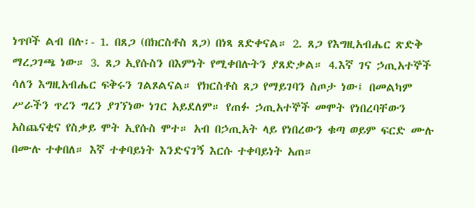ነጥቦች ልብ በሉ፡- 1. በጸጋ (በክርስቶስ ጸጋ) በነጻ ጸድቀናል። 2. ጸጋ የእግዚአብሔር ጽድቅ ማረጋገጫ ነው። 3. ጸጋ ኢየሱስን በእምነት የሚቀበሉትን ያጸድቃል። 4.እኛ ገና ኃጢአተኞች ሳለን እግዚአብሔር ፍቅሩን ገልጾልናል። የክርስቶስ ጸጋ የማይገባን ስጦታ ነው፤ በመልካም ሥራችን ጥረን ግረን ያገኘነው ነገር አይደለም። የጠፉ ኃጢአተኞች መሞት የነበረባቸውን አስጨናቂና የስቃይ ሞት ኢየሱስ ሞተ። አብ በኃጢአት ላይ የነበረውን ቁጣ ወይም ፍርድ ሙሉ በሙሉ ተቀበለ። እኛ ተቀባይነት እንድናገኝ እርሱ ተቀባይነት አጠ።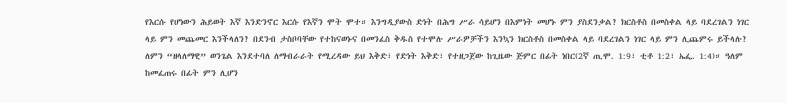የእርሱ የሆነውን ሕይወት እኛ እንድንኖር እርሱ የእኛን ሞት ሞተ። እንግዲያውስ ድነት በሕግ ሥራ ሳይሆን በእምነት መሆኑ ምን ያስደንቃል? ክርስቶስ በመስቀል ላይ ባደረገልን ነገር ላይ ምን መጨመር እንችላለን? በደንብ ታስቦባቸው የተከናወኑና በመንፈስ ቅዱስ የተሞሉ ሥራዎቻችን እንኳን ክርስቶስ በመስቀል ላይ ባደረገልን ነገር ላይ ምን ሊጨምሩ ይችላሉ? ለምን “ዘላለማዊ” ወንጌል እንደተባለ ለማብራራት የሚረዳው ይህ እቅድ፣ የድነት እቅድ፣ የተዘጋጀው ከጊዜው ጅምር በፊት ነበር(2ኛ ጢሞ. 1:9፣ ቲቶ 1:2፣ ኤፌ. 1:4)። ዓለም ከመፈጠሩ በፊት ምን ሊሆን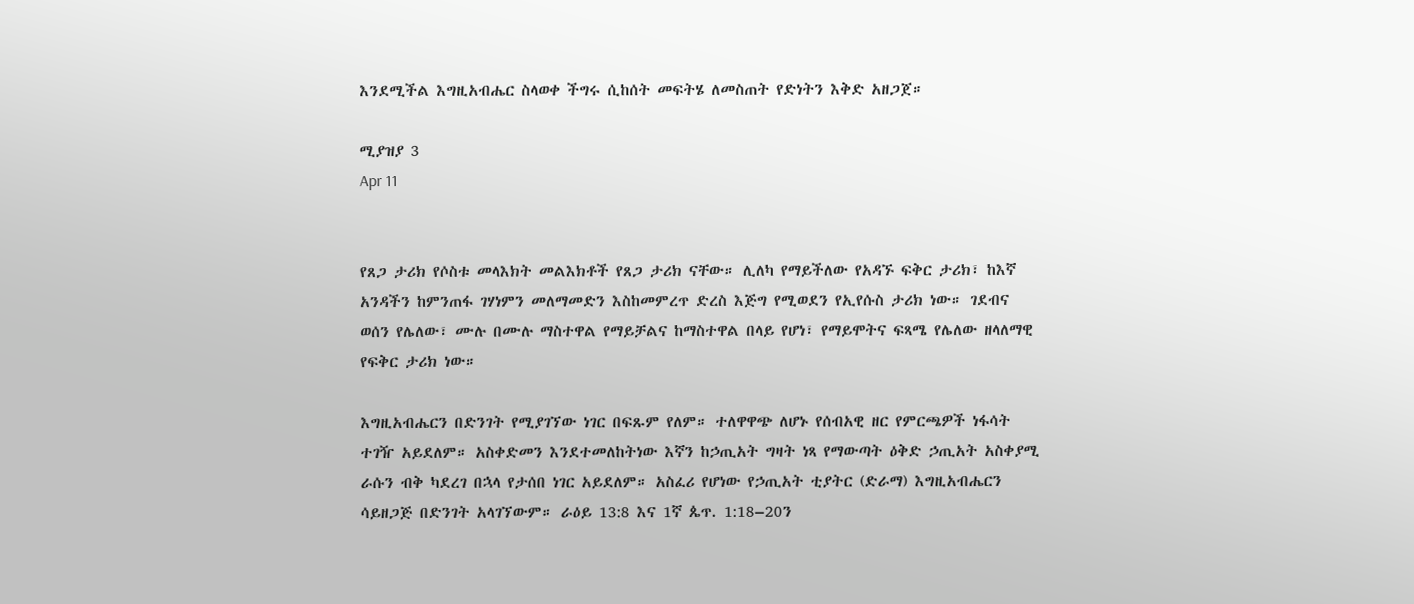እንደሚችል እግዚአብሔር ስላወቀ ችግሩ ሲከሰት መፍትሄ ለመስጠት የድነትን እቅድ አዘጋጀ።

ሚያዝያ 3
Apr 11


የጸጋ ታሪክ የሶስቱ መላእክት መልእክቶች የጸጋ ታሪክ ናቸው። ሊለካ የማይችለው የአዳኙ ፍቅር ታሪክ፣ ከእኛ አንዳችን ከምንጠፋ ገሃነምን መለማመድን እስከመምረጥ ድረስ እጅግ የሚወደን የኢየሱስ ታሪክ ነው። ገደብና ወሰን የሌለው፣ ሙሉ በሙሉ ማስተዋል የማይቻልና ከማስተዋል በላይ የሆነ፣ የማይሞትና ፍጻሜ የሌለው ዘላለማዊ የፍቅር ታሪክ ነው።

እግዚአብሔርን በድንገት የሚያገኘው ነገር በፍጹም የለም። ተለዋዋጭ ለሆኑ የሰብአዊ ዘር የምርጫዎች ነፋሳት ተገዥ አይደለም። አስቀድመን እንደተመለከትነው እኛን ከኃጢአት ግዛት ነጻ የማውጣት ዕቅድ ኃጢአት አስቀያሚ ራሱን ብቅ ካደረገ በኋላ የታሰበ ነገር አይደለም። አስፈሪ የሆነው የኃጢአት ቲያትር (ድራማ) እግዚአብሔርን ሳይዘጋጅ በድንገት አላገኘውም። ራዕይ 13:8 እና 1ኛ ጴጥ. 1:18–20ን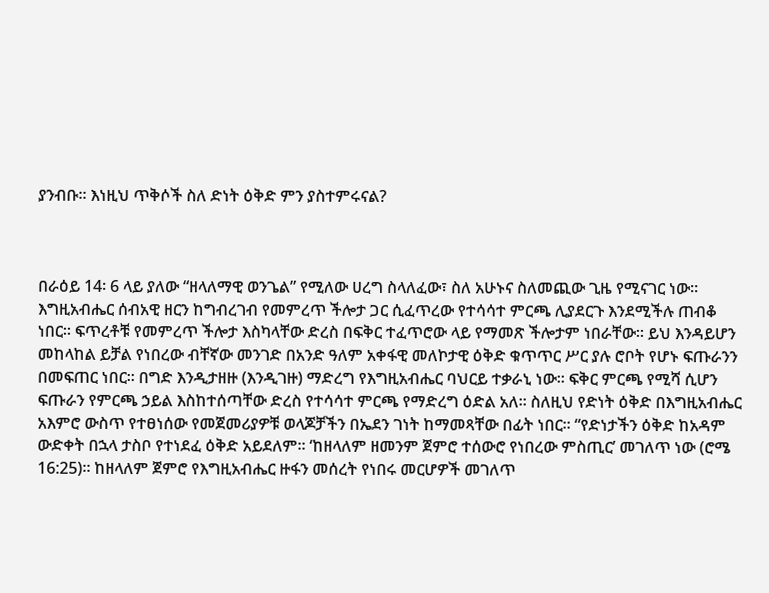ያንብቡ። እነዚህ ጥቅሶች ስለ ድነት ዕቅድ ምን ያስተምሩናል?



በራዕይ 14፡ 6 ላይ ያለው “ዘላለማዊ ወንጌል” የሚለው ሀረግ ስላለፈው፣ ስለ አሁኑና ስለመጪው ጊዜ የሚናገር ነው። እግዚአብሔር ሰብአዊ ዘርን ከግብረገብ የመምረጥ ችሎታ ጋር ሲፈጥረው የተሳሳተ ምርጫ ሊያደርጉ እንደሚችሉ ጠብቆ ነበር። ፍጥረቶቹ የመምረጥ ችሎታ እስካላቸው ድረስ በፍቅር ተፈጥሮው ላይ የማመጽ ችሎታም ነበራቸው። ይህ እንዳይሆን መከላከል ይቻል የነበረው ብቸኛው መንገድ በአንድ ዓለም አቀፋዊ መለኮታዊ ዕቅድ ቁጥጥር ሥር ያሉ ሮቦት የሆኑ ፍጡራንን በመፍጠር ነበር። በግድ እንዲታዘዙ (እንዲገዙ) ማድረግ የእግዚአብሔር ባህርይ ተቃራኒ ነው። ፍቅር ምርጫ የሚሻ ሲሆን ፍጡራን የምርጫ ኃይል እስከተሰጣቸው ድረስ የተሳሳተ ምርጫ የማድረግ ዕድል አለ። ስለዚህ የድነት ዕቅድ በእግዚአብሔር አእምሮ ውስጥ የተፀነሰው የመጀመሪያዎቹ ወላጆቻችን በኤደን ገነት ከማመጻቸው በፊት ነበር። “የድነታችን ዕቅድ ከአዳም ውድቀት በኋላ ታስቦ የተነደፈ ዕቅድ አይደለም። ‘ከዘላለም ዘመንም ጀምሮ ተሰውሮ የነበረው ምስጢር’ መገለጥ ነው (ሮሜ 16:25)። ከዘላለም ጀምሮ የእግዚአብሔር ዙፋን መሰረት የነበሩ መርሆዎች መገለጥ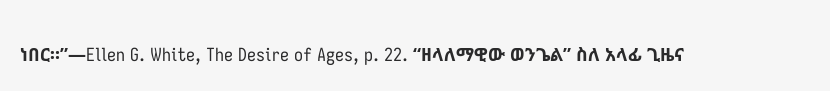ነበር።”—Ellen G. White, The Desire of Ages, p. 22. “ዘላለማዊው ወንጌል” ስለ አላፊ ጊዜና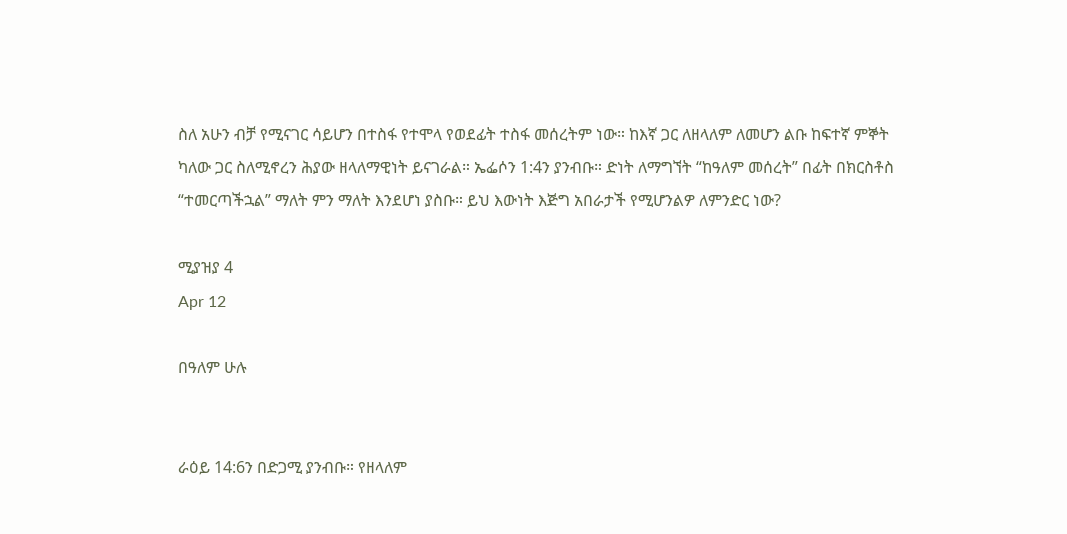ስለ አሁን ብቻ የሚናገር ሳይሆን በተስፋ የተሞላ የወደፊት ተስፋ መሰረትም ነው። ከእኛ ጋር ለዘላለም ለመሆን ልቡ ከፍተኛ ምኞት ካለው ጋር ስለሚኖረን ሕያው ዘላለማዊነት ይናገራል። ኤፌሶን 1:4ን ያንብቡ። ድነት ለማግኘት “ከዓለም መሰረት” በፊት በክርስቶስ “ተመርጣችኋል” ማለት ምን ማለት እንደሆነ ያስቡ። ይህ እውነት እጅግ አበራታች የሚሆንልዎ ለምንድር ነው?

ሚያዝያ 4
Apr 12

በዓለም ሁሉ


ራዕይ 14:6ን በድጋሚ ያንብቡ። የዘላለም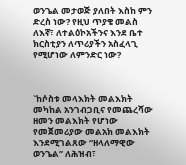ወንጌል መታወጅ ያለበት እስከ ምን ድረስ ነው? የዚህ ጥያቄ መልስ ለእኛ፣ ለተልዕኮአችንና እንደ ቤተ ክርስቲያን ለጥሪያችን አስፈላጊ የሚሆነው ለምንድር ነው?



`ከሶስቱ መላእክት መልእክት መካከል አንገብጋቢና የመጨረሻው ዘመን መልእክት የሆነው የመጀመሪያው መልአክ መልእክት እንደሚገልጸው “ዘላለማዊው ወንጌል” ለሕዝብ፣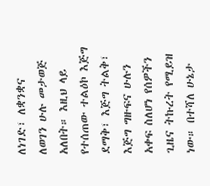ለነገድ፣ ለቋንቋና ለወገን ሁሉ መታወጅ አለበት። እዚህ ላይ የተሰጠው ተልዕኮ እጅግ ደማቅ፣ እጅግ ትልቅ፣ እጅግ ግዙፍና ሁሉን አቀፍ ስለሆነ የሰዎችን ጊዜና ትኩረት የሚይዝ ነው። በተሻለ ሁኔታ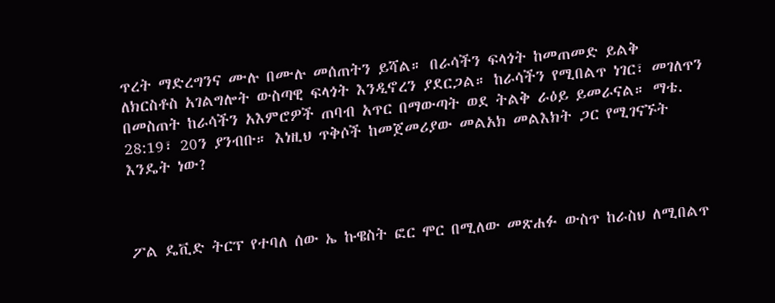ጥረት ማድረግንና ሙሉ በሙሉ መሰጠትን ይሻል። በራሳችን ፍላጎት ከመጠመድ ይልቅ ለክርስቶስ አገልግሎት ውስጣዊ ፍላጎት እንዲኖረን ያደርጋል። ከራሳችን የሚበልጥ ነገር፣ መገለጥን በመስጠት ከራሳችን አእምሮዎች ጠባብ አጥር በማውጣት ወደ ትልቅ ራዕይ ይመራናል። ማቴ. 28:19፣ 20ን ያንብቡ። እነዚህ ጥቅሶች ከመጀመሪያው መልአክ መልእክት ጋር የሚገናኙት እንዴት ነው?



ፖል ዴቪድ ትርፕ የተባለ ሰው ኤ ኩዌስት ፎር ሞር በሚለው መጽሐፉ ውስጥ ከራስህ ለሚበልጥ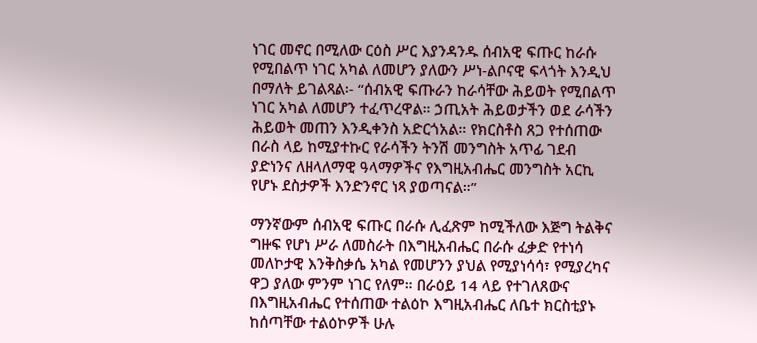ነገር መኖር በሚለው ርዕስ ሥር እያንዳንዱ ሰብአዊ ፍጡር ከራሱ የሚበልጥ ነገር አካል ለመሆን ያለውን ሥነ-ልቦናዊ ፍላጎት እንዲህ በማለት ይገልጻል፡- “ሰብአዊ ፍጡራን ከራሳቸው ሕይወት የሚበልጥ ነገር አካል ለመሆን ተፈጥረዋል። ኃጢአት ሕይወታችን ወደ ራሳችን ሕይወት መጠን እንዲቀንስ አድርጎአል። የክርስቶስ ጸጋ የተሰጠው በራስ ላይ ከሚያተኩር የራሳችን ትንሽ መንግስት አጥፊ ገደብ ያድነንና ለዘላለማዊ ዓላማዎችና የእግዚአብሔር መንግስት አርኪ የሆኑ ደስታዎች እንድንኖር ነጻ ያወጣናል።”

ማንኛውም ሰብአዊ ፍጡር በራሱ ሊፈጽም ከሚችለው እጅግ ትልቅና ግዙፍ የሆነ ሥራ ለመስራት በእግዚአብሔር በራሱ ፈቃድ የተነሳ መለኮታዊ እንቅስቃሴ አካል የመሆንን ያህል የሚያነሳሳ፣ የሚያረካና ዋጋ ያለው ምንም ነገር የለም። በራዕይ 14 ላይ የተገለጸውና በእግዚአብሔር የተሰጠው ተልዕኮ እግዚአብሔር ለቤተ ክርስቲያኑ ከሰጣቸው ተልዕኮዎች ሁሉ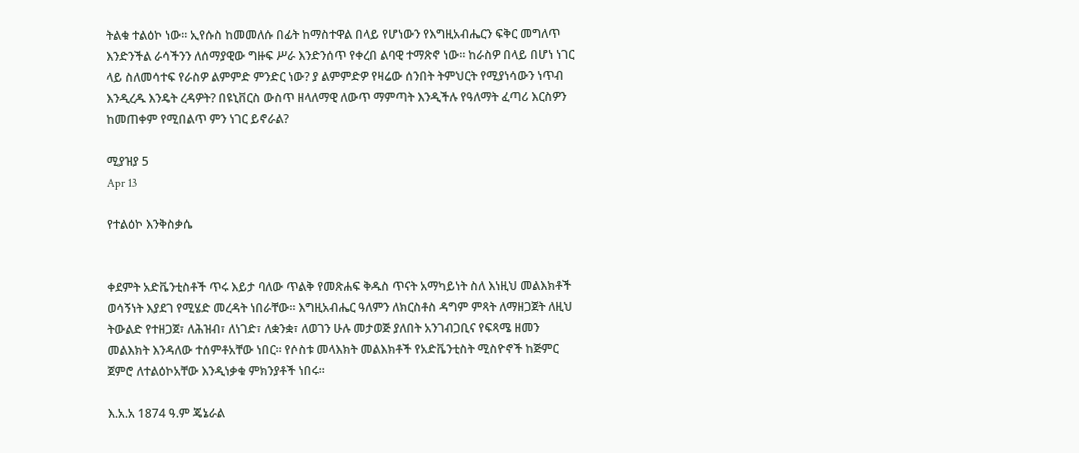ትልቁ ተልዕኮ ነው። ኢየሱስ ከመመለሱ በፊት ከማስተዋል በላይ የሆነውን የእግዚአብሔርን ፍቅር መግለጥ እንድንችል ራሳችንን ለሰማያዊው ግዙፍ ሥራ እንድንሰጥ የቀረበ ልባዊ ተማጽኖ ነው። ከራስዎ በላይ በሆነ ነገር ላይ ስለመሳተፍ የራስዎ ልምምድ ምንድር ነው? ያ ልምምድዎ የዛሬው ሰንበት ትምህርት የሚያነሳውን ነጥብ እንዲረዱ እንዴት ረዳዎት? በዩኒቨርስ ውስጥ ዘላለማዊ ለውጥ ማምጣት እንዲችሉ የዓለማት ፈጣሪ እርስዎን ከመጠቀም የሚበልጥ ምን ነገር ይኖራል?

ሚያዝያ 5
Apr 13

የተልዕኮ እንቅስቃሴ


ቀደምት አድቬንቲስቶች ጥሩ እይታ ባለው ጥልቅ የመጽሐፍ ቅዱስ ጥናት አማካይነት ስለ እነዚህ መልእክቶች ወሳኝነት እያደገ የሚሄድ መረዳት ነበራቸው። እግዚአብሔር ዓለምን ለክርስቶስ ዳግም ምጻት ለማዘጋጀት ለዚህ ትውልድ የተዘጋጀ፣ ለሕዝብ፣ ለነገድ፣ ለቋንቋ፣ ለወገን ሁሉ መታወጅ ያለበት አንገብጋቢና የፍጻሜ ዘመን መልእክት እንዳለው ተሰምቶአቸው ነበር። የሶስቱ መላእክት መልእክቶች የአድቬንቲስት ሚስዮኖች ከጅምር ጀምሮ ለተልዕኮአቸው እንዲነቃቁ ምክንያቶች ነበሩ።

እ.አ.አ 1874 ዓ.ም ጄኔራል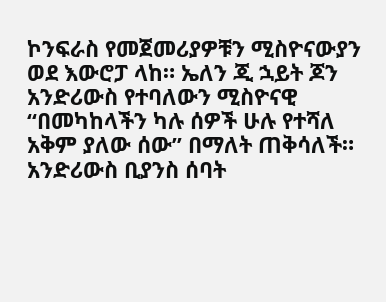ኮንፍራስ የመጀመሪያዎቹን ሚስዮናውያን ወደ እውሮፓ ላከ። ኤለን ጂ ኋይት ጆን አንድሪውስ የተባለውን ሚስዮናዊ “በመካከላችን ካሉ ሰዎች ሁሉ የተሻለ አቅም ያለው ሰው” በማለት ጠቅሳለች። አንድሪውስ ቢያንስ ሰባት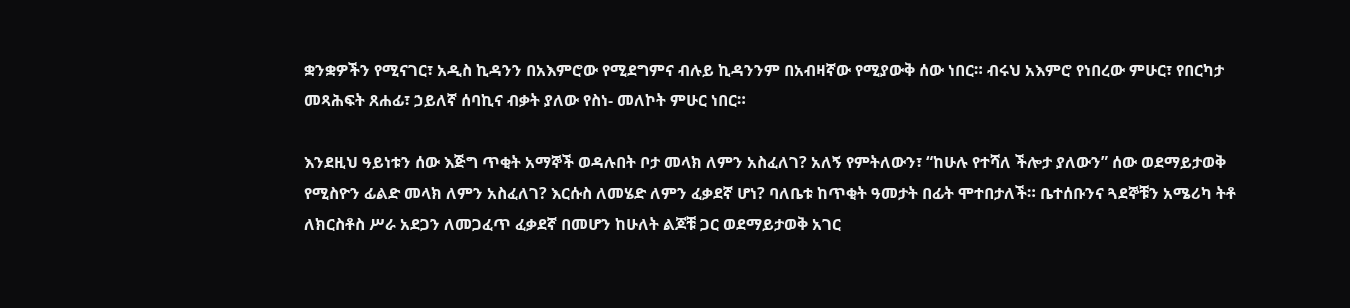ቋንቋዎችን የሚናገር፣ አዲስ ኪዳንን በአእምሮው የሚደግምና ብሉይ ኪዳንንም በአብዛኛው የሚያውቅ ሰው ነበር። ብሩህ አእምሮ የነበረው ምሁር፣ የበርካታ መጻሕፍት ጸሐፊ፣ ኃይለኛ ሰባኪና ብቃት ያለው የስነ- መለኮት ምሁር ነበር።

እንደዚህ ዓይነቱን ሰው እጅግ ጥቂት አማኞች ወዳሉበት ቦታ መላክ ለምን አስፈለገ? አለኝ የምትለውን፣ “ከሁሉ የተሻለ ችሎታ ያለውን” ሰው ወደማይታወቅ የሚስዮን ፊልድ መላክ ለምን አስፈለገ? እርሱስ ለመሄድ ለምን ፈቃደኛ ሆነ? ባለቤቱ ከጥቂት ዓመታት በፊት ሞተበታለች። ቤተሰቡንና ጓደኞቹን አሜሪካ ትቶ ለክርስቶስ ሥራ አደጋን ለመጋፈጥ ፈቃደኛ በመሆን ከሁለት ልጆቹ ጋር ወደማይታወቅ አገር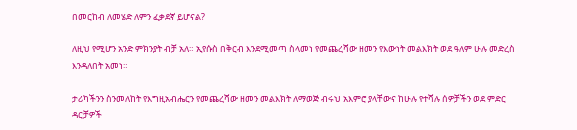በመርከብ ለመሄድ ለምን ፈቃደኛ ይሆናል?

ለዚህ የሚሆን አንድ ምክንያት ብቻ አለ። ኢየሱስ በቅርብ እንደሚመጣ ስላመነ የመጨረሻው ዘመን የእውነት መልእክት ወደ ዓለም ሁሉ መድረስ እንዳለበት አመነ።

ታሪካችንን ስንመለከት የእግዚአብሔርን የመጨረሻው ዘመን መልእክት ለማወጅ ብሩህ አእምሮ ያላቸውና ከሁሉ የተሻሉ ሰዎቻችን ወደ ምድር ዳርቻዎች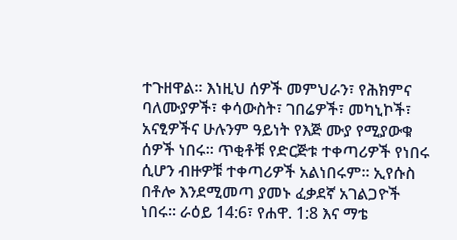ተጉዘዋል። እነዚህ ሰዎች መምህራን፣ የሕክምና ባለሙያዎች፣ ቀሳውስት፣ ገበሬዎች፣ መካኒኮች፣ አናፂዎችና ሁሉንም ዓይነት የእጅ ሙያ የሚያውቁ ሰዎች ነበሩ። ጥቂቶቹ የድርጅቱ ተቀጣሪዎች የነበሩ ሲሆን ብዙዎቹ ተቀጣሪዎች አልነበሩም። ኢየሱስ በቶሎ እንደሚመጣ ያመኑ ፈቃደኛ አገልጋዮች ነበሩ። ራዕይ 14:6፣ የሐዋ. 1:8 እና ማቴ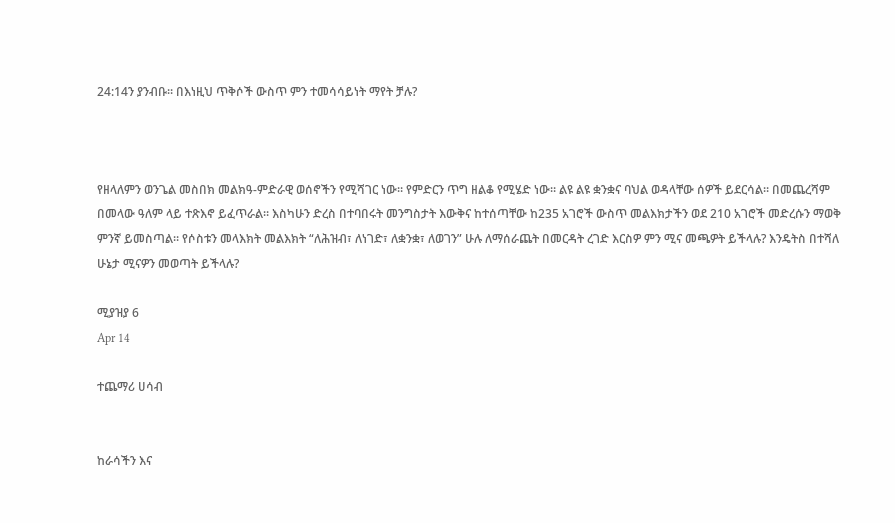24:14ን ያንብቡ። በእነዚህ ጥቅሶች ውስጥ ምን ተመሳሳይነት ማየት ቻሉ?



የዘላለምን ወንጌል መስበክ መልክዓ-ምድራዊ ወሰኖችን የሚሻገር ነው። የምድርን ጥግ ዘልቆ የሚሄድ ነው። ልዩ ልዩ ቋንቋና ባህል ወዳላቸው ሰዎች ይደርሳል። በመጨረሻም በመላው ዓለም ላይ ተጽእኖ ይፈጥራል። እስካሁን ድረስ በተባበሩት መንግስታት እውቅና ከተሰጣቸው ከ235 አገሮች ውስጥ መልእክታችን ወደ 210 አገሮች መድረሱን ማወቅ ምንኛ ይመስጣል። የሶስቱን መላእክት መልእክት “ለሕዝብ፣ ለነገድ፣ ለቋንቋ፣ ለወገን” ሁሉ ለማሰራጨት በመርዳት ረገድ እርስዎ ምን ሚና መጫዎት ይችላሉ? እንዴትስ በተሻለ ሁኔታ ሚናዎን መወጣት ይችላሉ?

ሚያዝያ 6
Apr 14

ተጨማሪ ሀሳብ


ከራሳችን እና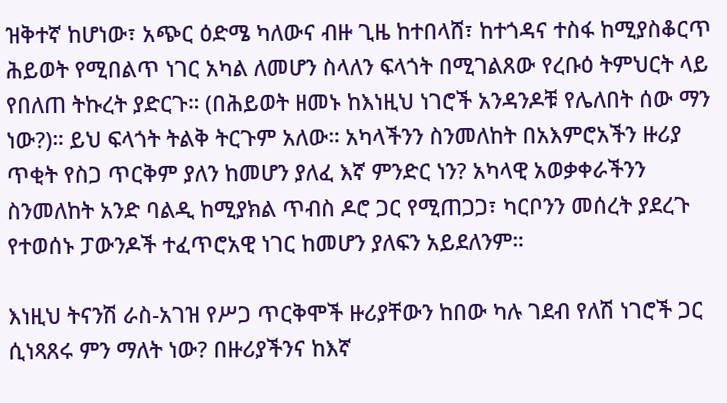ዝቅተኛ ከሆነው፣ አጭር ዕድሜ ካለውና ብዙ ጊዜ ከተበላሸ፣ ከተጎዳና ተስፋ ከሚያስቆርጥ ሕይወት የሚበልጥ ነገር አካል ለመሆን ስላለን ፍላጎት በሚገልጸው የረቡዕ ትምህርት ላይ የበለጠ ትኩረት ያድርጉ። (በሕይወት ዘመኑ ከእነዚህ ነገሮች አንዳንዶቹ የሌለበት ሰው ማን ነው?)። ይህ ፍላጎት ትልቅ ትርጉም አለው። አካላችንን ስንመለከት በአእምሮአችን ዙሪያ ጥቂት የስጋ ጥርቅም ያለን ከመሆን ያለፈ እኛ ምንድር ነን? አካላዊ አወቃቀራችንን ስንመለከት አንድ ባልዲ ከሚያክል ጥብስ ዶሮ ጋር የሚጠጋጋ፣ ካርቦንን መሰረት ያደረጉ የተወሰኑ ፓውንዶች ተፈጥሮአዊ ነገር ከመሆን ያለፍን አይደለንም።

እነዚህ ትናንሽ ራስ-አገዝ የሥጋ ጥርቅሞች ዙሪያቸውን ከበው ካሉ ገደብ የለሽ ነገሮች ጋር ሲነጻጸሩ ምን ማለት ነው? በዙሪያችንና ከእኛ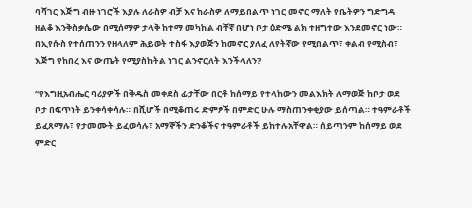ባሻገር እጅግ ብዙ ነገሮች እያሉ ለራስዎ ብቻ እና ከራስዎ ለማይበልጥ ነገር መኖር ማለት የቤትዎን ግድግዳ ዘልቆ እንቅስቃሴው በሚሰማዎ ታላቅ ከተማ መካከል ብቸኛ በሆነ ቦታ ዕድሜ ልክ ተዘግተው እንደመኖር ነው። በኢየሱስ የተሰጠንን የዘላለም ሕይወት ተስፋ እያወጅን ከመኖር ያለፈ ለየትኛው የሚበልጥ፣ ቀልብ የሚስብ፣ እጅግ የከበረ እና ውጤት የሚያስከትል ነገር ልንኖርለት እንችላለን?

“የእግዚአብሔር ባሪያዎች በቅዱስ መቀደስ ፊታቸው በርቶ ከሰማይ የተላከውን መልእክት ለማወጅ ከቦታ ወደ ቦታ በፍጥነት ይንቀሳቀሳሉ። በሺሆች በሚቆጠሩ ድምፆች በምድር ሁሉ ማስጠንቀቂያው ይሰጣል። ተዓምራቶች ይፈጸማሉ፣ የታመሙት ይፈወሳሉ፣ አማኞችን ድንቆችና ተዓምራቶች ይከተሉአቸዋል። ሰይጣንም ከሰማይ ወደ ምድር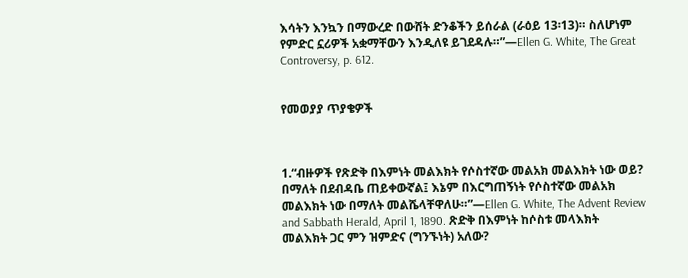እሳትን እንኳን በማውረድ በውሸት ድንቆችን ይሰራል (ራዕይ 13፡13)። ስለሆነም የምድር ኗሪዎች አቋማቸውን እንዲለዩ ይገደዳሉ።”—Ellen G. White, The Great Controversy, p. 612.


የመወያያ ጥያቄዎች



1.“ብዙዎች የጽድቅ በእምነት መልእክት የሶስተኛው መልአክ መልእክት ነው ወይ? በማለት በደብዳቤ ጠይቀውኛል፤ እኔም በእርግጠኝነት የሶስተኛው መልአክ መልእክት ነው በማለት መልሼላቸዋለሁ።”—Ellen G. White, The Advent Review and Sabbath Herald, April 1, 1890. ጽድቅ በእምነት ከሶስቱ መላእክት መልእክት ጋር ምን ዝምድና (ግንኙነት) አለው?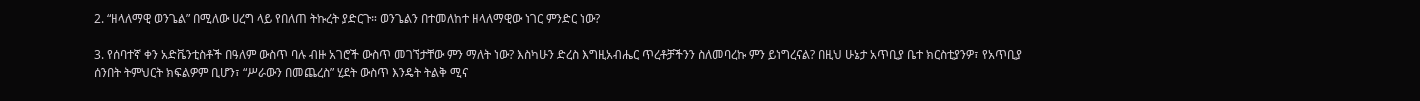2. “ዘላለማዊ ወንጌል” በሚለው ሀረግ ላይ የበለጠ ትኩረት ያድርጉ። ወንጌልን በተመለከተ ዘላለማዊው ነገር ምንድር ነው?

3. የሰባተኛ ቀን አድቬንቲስቶች በዓለም ውስጥ ባሉ ብዙ አገሮች ውስጥ መገኘታቸው ምን ማለት ነው? እስካሁን ድረስ እግዚአብሔር ጥረቶቻችንን ስለመባረኩ ምን ይነግረናል? በዚህ ሁኔታ አጥቢያ ቤተ ክርስቲያንዎ፣ የአጥቢያ ሰንበት ትምህርት ክፍልዎም ቢሆን፣ “ሥራውን በመጨረስ” ሂደት ውስጥ እንዴት ትልቅ ሚና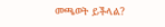መጫወት ይችላል?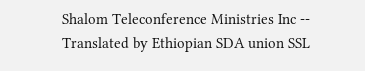Shalom Teleconference Ministries Inc -- Translated by Ethiopian SDA union SSL